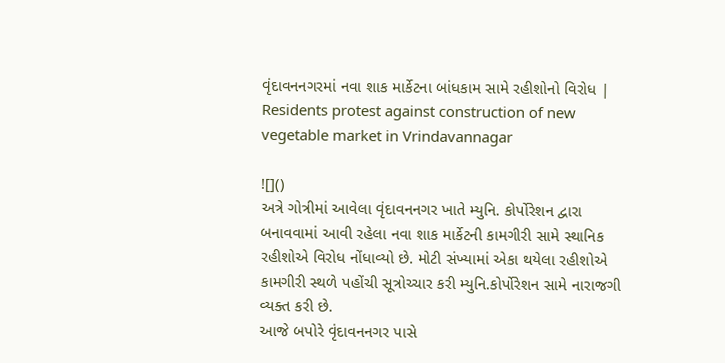વૃંદાવનનગરમાં નવા શાક માર્કેટના બાંધકામ સામે રહીશોનો વિરોધ | Residents protest against construction of new vegetable market in Vrindavannagar

![]()
અત્રે ગોત્રીમાં આવેલા વૃંદાવનનગર ખાતે મ્યુનિ. કોર્પોરેશન દ્વારા બનાવવામાં આવી રહેલા નવા શાક માર્કેટની કામગીરી સામે સ્થાનિક રહીશોએ વિરોધ નોંધાવ્યો છે. મોટી સંખ્યામાં એકા થયેલા રહીશોએ કામગીરી સ્થળે પહોંચી સૂત્રોચ્ચાર કરી મ્યુનિ.કોર્પોરેશન સામે નારાજગી વ્યક્ત કરી છે.
આજે બપોરે વૃંદાવનનગર પાસે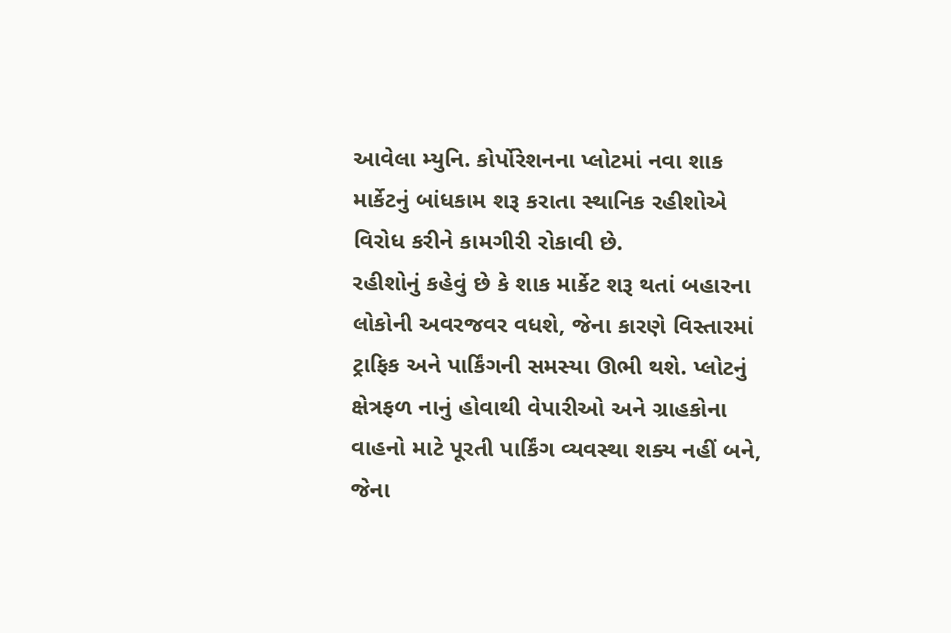આવેલા મ્યુનિ. કોર્પોરેશનના પ્લોટમાં નવા શાક માર્કેટનું બાંધકામ શરૂ કરાતા સ્થાનિક રહીશોએ વિરોધ કરીને કામગીરી રોકાવી છે.
રહીશોનું કહેવું છે કે શાક માર્કેટ શરૂ થતાં બહારના લોકોની અવરજવર વધશે, જેના કારણે વિસ્તારમાં ટ્રાફિક અને પાર્કિંગની સમસ્યા ઊભી થશે. પ્લોટનું ક્ષેત્રફળ નાનું હોવાથી વેપારીઓ અને ગ્રાહકોના વાહનો માટે પૂરતી પાર્કિંગ વ્યવસ્થા શક્ય નહીં બને, જેના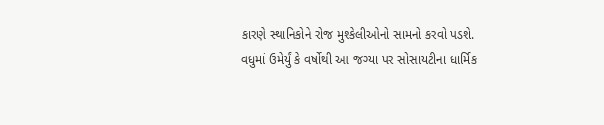કારણે સ્થાનિકોને રોજ મુશ્કેલીઓનો સામનો કરવો પડશે.
વધુમાં ઉમેર્યું કે વર્ષોથી આ જગ્યા પર સોસાયટીના ધાર્મિક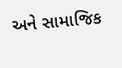અને સામાજિક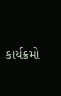કાર્યક્રમો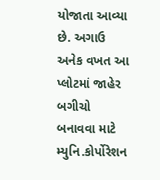યોજાતા આવ્યા છે. અગાઉ અનેક વખત આ પ્લોટમાં જાહેર બગીચો બનાવવા માટે મ્યુનિ.કોર્પોરેશન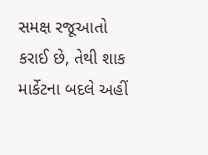સમક્ષ રજૂઆતો કરાઈ છે, તેથી શાક માર્કેટના બદલે અહીં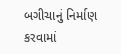બગીચાનું નિર્માણ કરવામાં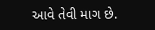આવે તેવી માગ છે.